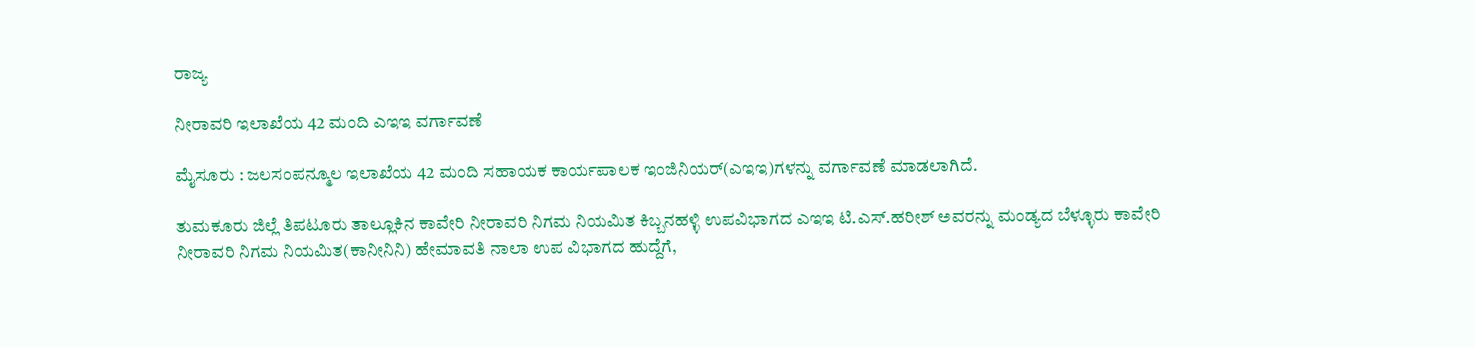ರಾಜ್ಯ

ನೀರಾವರಿ ಇಲಾಖೆಯ 42 ಮಂದಿ ಎಇಇ ವರ್ಗಾವಣೆ

ಮೈಸೂರು : ಜಲಸಂಪನ್ಮೂಲ ಇಲಾಖೆಯ 42 ಮಂದಿ ಸಹಾಯಕ ಕಾರ್ಯಪಾಲಕ ಇಂಜಿನಿಯರ್(ಎಇಇ)ಗಳನ್ನು ವರ್ಗಾವಣೆ ಮಾಡಲಾಗಿದೆ.

ತುಮಕೂರು ಜಿಲ್ಲೆ ತಿಪಟೂರು ತಾಲ್ಲೂಕಿನ ಕಾವೇರಿ ನೀರಾವರಿ ನಿಗಮ ನಿಯಮಿತ ಕಿಬ್ಬನಹಳ್ಳಿ ಉಪವಿಭಾಗದ ಎಇಇ ಟಿ.ಎಸ್.ಹರೀಶ್ ಅವರನ್ನು ಮಂಡ್ಯದ ಬೆಳ್ಳೂರು ಕಾವೇರಿ ನೀರಾವರಿ ನಿಗಮ ನಿಯಮಿತ(ಕಾನೀನಿನಿ) ಹೇಮಾವತಿ ನಾಲಾ ಉಪ ವಿಭಾಗದ ಹುದ್ದೆಗೆ,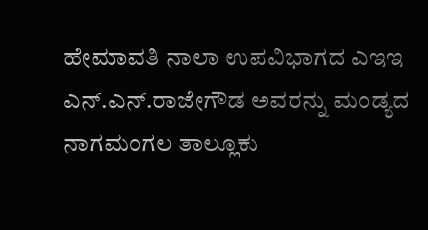ಹೇಮಾವತಿ ನಾಲಾ ಉಪವಿಭಾಗದ ಎಇಇ ಎನ್.ಎನ್.ರಾಜೇಗೌಡ ಅವರನ್ನು ಮಂಡ್ಯದ ನಾಗಮಂಗಲ ತಾಲ್ಲೂಕು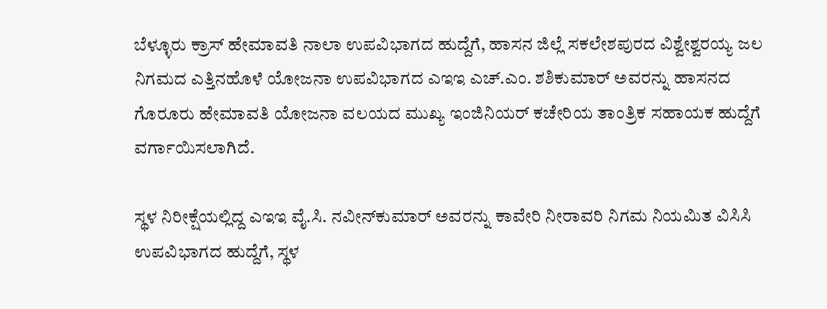ಬೆಳ್ಳೂರು ಕ್ರಾಸ್ ಹೇಮಾವತಿ ನಾಲಾ ಉಪವಿಭಾಗದ ಹುದ್ದೆಗೆ, ಹಾಸನ ಜಿಲ್ಲೆ ಸಕಲೇಶಪುರದ ವಿಶ್ವೇಶ್ವರಯ್ಯ ಜಲ ನಿಗಮದ ಎತ್ತಿನಹೊಳೆ ಯೋಜನಾ ಉಪವಿಭಾಗದ ಎಇಇ ಎಚ್.ಎಂ. ಶಶಿಕುಮಾರ್ ಅವರನ್ನು ಹಾಸನದ ಗೊರೂರು ಹೇಮಾವತಿ ಯೋಜನಾ ವಲಯದ ಮುಖ್ಯ ಇಂಜಿನಿಯರ್ ಕಚೇರಿಯ ತಾಂತ್ರಿಕ ಸಹಾಯಕ ಹುದ್ದೆಗೆ ವರ್ಗಾಯಿಸಲಾಗಿದೆ.

ಸ್ಥಳ ನಿರೀಕ್ಷೆಯಲ್ಲಿದ್ದ ಎಇಇ ವೈ.ಸಿ. ನವೀನ್‌ಕುಮಾರ್ ಅವರನ್ನು ಕಾವೇರಿ ನೀರಾವರಿ ನಿಗಮ ನಿಯಮಿತ ವಿಸಿಸಿ ಉಪವಿಭಾಗದ ಹುದ್ದೆಗೆ, ಸ್ಥಳ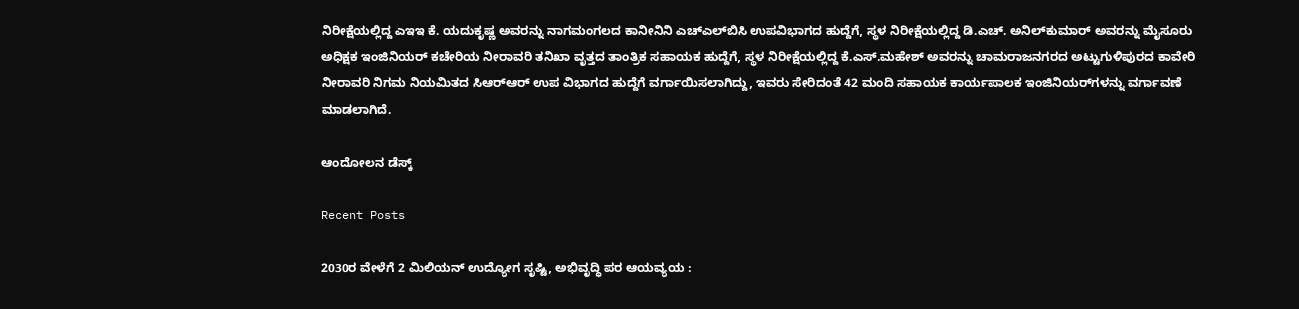ನಿರೀಕ್ಷೆಯಲ್ಲಿದ್ದ ಎಇಇ ಕೆ. ಯದುಕೃಷ್ಣ ಅವರನ್ನು ನಾಗಮಂಗಲದ ಕಾನೀನಿನಿ ಎಚ್‌ಎಲ್‌ಬಿಸಿ ಉಪವಿಭಾಗದ ಹುದ್ದೆಗೆ, ಸ್ಥಳ ನಿರೀಕ್ಷೆಯಲ್ಲಿದ್ದ ಡಿ.ಎಚ್. ಅನಿಲ್‌ಕುಮಾರ್ ಅವರನ್ನು ಮೈಸೂರು ಅಧಿಕ್ಷಕ ಇಂಜಿನಿಯರ್ ಕಚೇರಿಯ ನೀರಾವರಿ ತನಿಖಾ ವೃತ್ತದ ತಾಂತ್ರಿಕ ಸಹಾಯಕ ಹುದ್ದೆಗೆ, ಸ್ಥಳ ನಿರೀಕ್ಷೆಯಲ್ಲಿದ್ದ ಕೆ.ಎಸ್.ಮಹೇಶ್ ಅವರನ್ನು ಚಾಮರಾಜನಗರದ ಅಟ್ಟುಗುಳಿಪುರದ ಕಾವೇರಿ ನೀರಾವರಿ ನಿಗಮ ನಿಯಮಿತದ ಸಿಆರ್‌ಆರ್ ಉಪ ವಿಭಾಗದ ಹುದ್ದೆಗೆ ವರ್ಗಾಯಿಸಲಾಗಿದ್ದು, ಇವರು ಸೇರಿದಂತೆ 42 ಮಂದಿ ಸಹಾಯಕ ಕಾರ್ಯಪಾಲಕ ಇಂಜಿನಿಯರ್‌ಗಳನ್ನು ವರ್ಗಾವಣೆ ಮಾಡಲಾಗಿದೆ.

ಆಂದೋಲನ ಡೆಸ್ಕ್

Recent Posts

2030ರ ವೇಳೆಗೆ 2 ಮಿಲಿಯನ್‌ ಉದ್ಯೋಗ ಸೃಷ್ಟಿ, ಅಭಿವೃದ್ಧಿ ಪರ ಆಯವ್ಯಯ :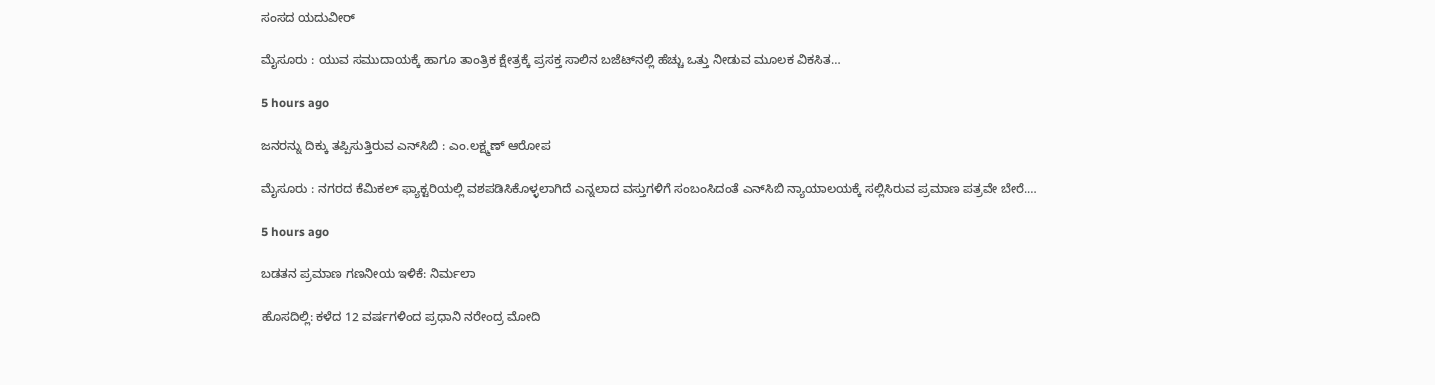ಸಂಸದ ಯದುವೀರ್‌

ಮೈಸೂರು : ಯುವ ಸಮುದಾಯಕ್ಕೆ ಹಾಗೂ ತಾಂತ್ರಿಕ ಕ್ಷೇತ್ರಕ್ಕೆ ಪ್ರಸಕ್ತ ಸಾಲಿನ ಬಜೆಟ್‌ನಲ್ಲಿ ಹೆಚ್ಚು ಒತ್ತು ನೀಡುವ ಮೂಲಕ ವಿಕಸಿತ…

5 hours ago

ಜನರನ್ನು ದಿಕ್ಕು ತಪ್ಪಿಸುತ್ತಿರುವ ಎನ್‌ಸಿಬಿ : ಎಂ.ಲಕ್ಷ್ಮಣ್‌ ಆರೋಪ

ಮೈಸೂರು : ನಗರದ ಕೆಮಿಕಲ್ ಫ್ಯಾಕ್ಟರಿಯಲ್ಲಿ ವಶಪಡಿಸಿಕೊಳ್ಳಲಾಗಿದೆ ಎನ್ನಲಾದ ವಸ್ತುಗಳಿಗೆ ಸಂಬಂಸಿದಂತೆ ಎನ್‌ಸಿಬಿ ನ್ಯಾಯಾಲಯಕ್ಕೆ ಸಲ್ಲಿಸಿರುವ ಪ್ರಮಾಣ ಪತ್ರವೇ ಬೇರೆ.…

5 hours ago

ಬಡತನ ಪ್ರಮಾಣ ಗಣನೀಯ ಇಳಿಕೆ: ನಿರ್ಮಲಾ

ಹೊಸದಿಲ್ಲಿ: ಕಳೆದ 12 ವರ್ಷಗಳಿಂದ ಪ್ರಧಾನಿ ನರೇಂದ್ರ ಮೋದಿ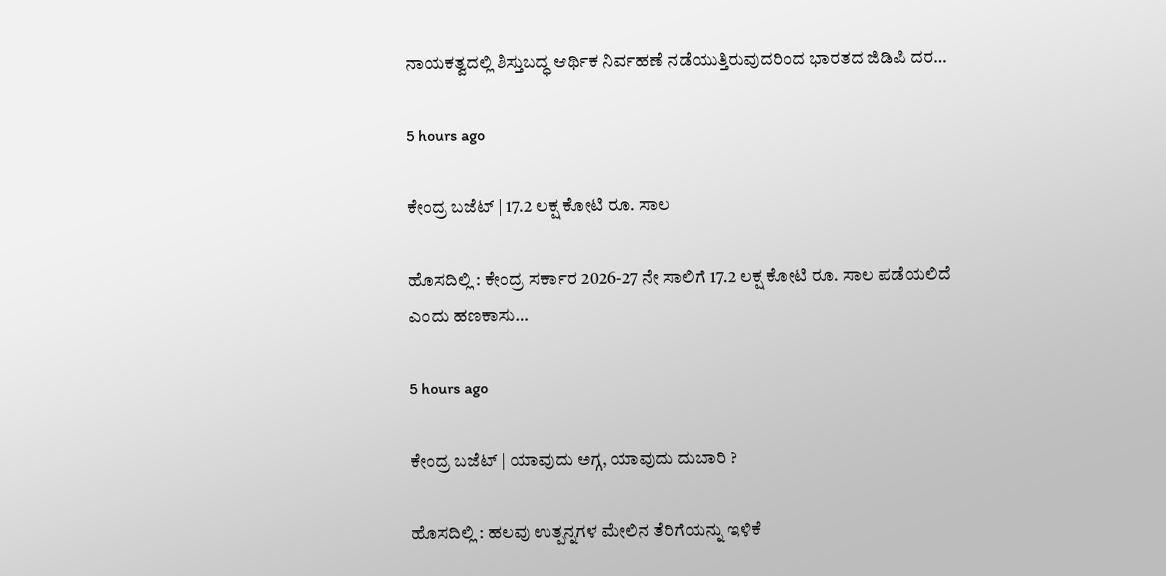ನಾಯಕತ್ವದಲ್ಲಿ ಶಿಸ್ತುಬದ್ಧ ಆರ್ಥಿಕ ನಿರ್ವಹಣೆ ನಡೆಯುತ್ತಿರುವುದರಿಂದ ಭಾರತದ ಜಿಡಿಪಿ ದರ…

5 hours ago

ಕೇಂದ್ರ ಬಜೆಟ್‌ | 17.2 ಲಕ್ಷ ಕೋಟಿ ರೂ. ಸಾಲ

ಹೊಸದಿಲ್ಲಿ : ಕೇಂದ್ರ ಸರ್ಕಾರ 2026-27 ನೇ ಸಾಲಿಗೆ 17.2 ಲಕ್ಷ ಕೋಟಿ ರೂ. ಸಾಲ ಪಡೆಯಲಿದೆ ಎಂದು ಹಣಕಾಸು…

5 hours ago

ಕೇಂದ್ರ ಬಜೆಟ್‌ | ಯಾವುದು ಅಗ್ಗ, ಯಾವುದು ದುಬಾರಿ ?

ಹೊಸದಿಲ್ಲಿ : ಹಲವು ಉತ್ಪನ್ನಗಳ ಮೇಲಿನ ತೆರಿಗೆಯನ್ನು ಇಳಿಕೆ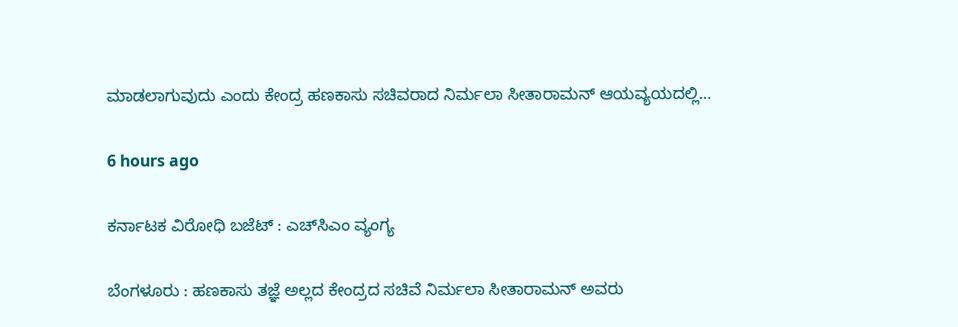ಮಾಡಲಾಗುವುದು ಎಂದು ಕೇಂದ್ರ ಹಣಕಾಸು ಸಚಿವರಾದ ನಿರ್ಮಲಾ ಸೀತಾರಾಮನ್ ಆಯವ್ಯಯದಲ್ಲಿ…

6 hours ago

ಕರ್ನಾಟಕ ವಿರೋಧಿ ಬಜೆಟ್‌ : ಎಚ್‌ಸಿಎಂ ವ್ಯಂಗ್ಯ

ಬೆಂಗಳೂರು : ಹಣಕಾಸು ತಜ್ಞೆ ಅಲ್ಲದ ಕೇಂದ್ರದ ಸಚಿವೆ ನಿರ್ಮಲಾ ಸೀತಾರಾಮನ್ ಅವರು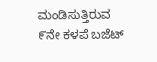ಮಂಡಿಸುತ್ತಿರುವ ೯ನೇ ಕಳಪೆ ಬಜೆಟ್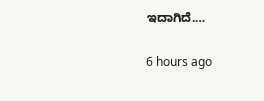ಇದಾಗಿದೆ.…

6 hours ago